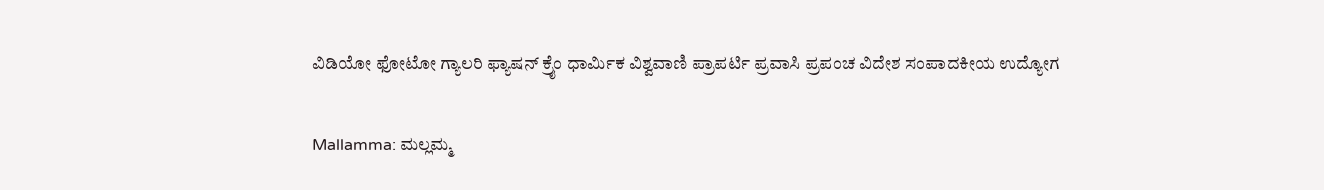ವಿಡಿಯೋ ಫೋಟೋ ಗ್ಯಾಲರಿ ಫ್ಯಾಷನ್ ಕ್ರೈಂ ಧಾರ್ಮಿಕ ವಿಶ್ವವಾಣಿ ಪ್ರಾಪರ್ಟಿ ಪ್ರವಾಸಿ ಪ್ರಪಂಚ ವಿದೇಶ ಸಂಪಾದಕೀಯ ಉದ್ಯೋಗ

Mallamma: ಮಲ್ಲಮ್ಮ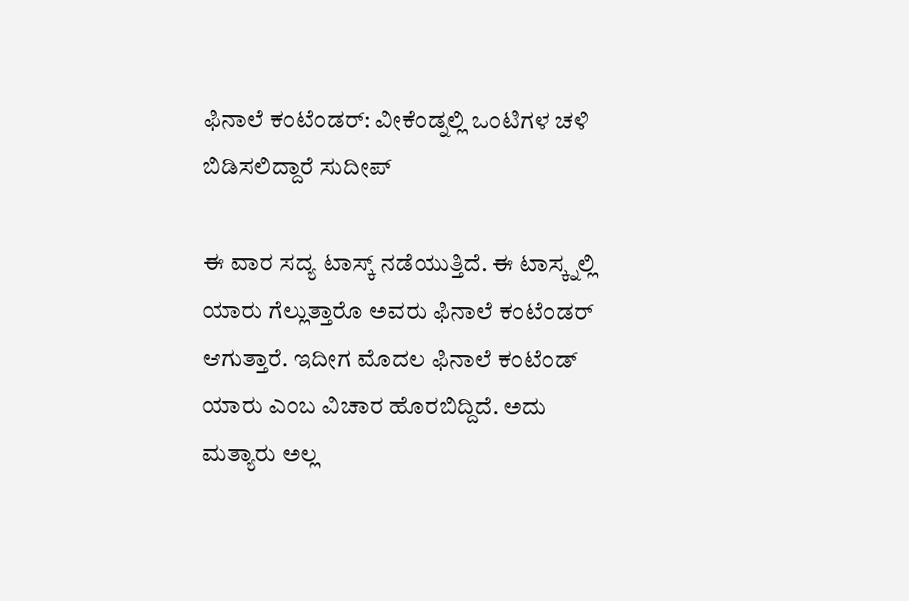ಫಿನಾಲೆ ಕಂಟೆಂಡರ್: ವೀಕೆಂಡ್ನಲ್ಲಿ ಒಂಟಿಗಳ ಚಳಿ ಬಿಡಿಸಲಿದ್ದಾರೆ ಸುದೀಪ್

ಈ ವಾರ ಸದ್ಯ ಟಾಸ್ಕ್ ನಡೆಯುತ್ತಿದೆ. ಈ ಟಾಸ್ಕ್ನಲ್ಲಿ ಯಾರು ಗೆಲ್ಲುತ್ತಾರೊ ಅವರು ಫಿನಾಲೆ ಕಂಟೆಂಡರ್ ಆಗುತ್ತಾರೆ. ಇದೀಗ ಮೊದಲ ಫಿನಾಲೆ ಕಂಟೆಂಡ್ ಯಾರು ಎಂಬ ವಿಚಾರ ಹೊರಬಿದ್ದಿದೆ. ಅದು ಮತ್ಯಾರು ಅಲ್ಲ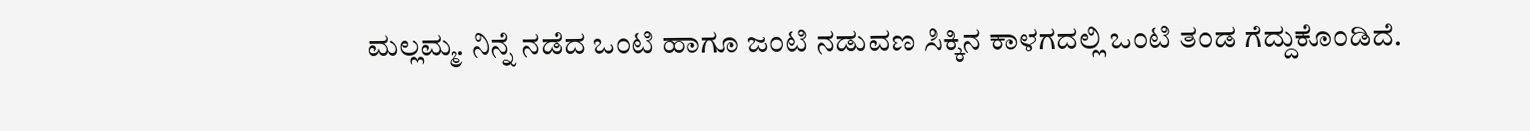ಮಲ್ಲಮ್ಮ. ನಿನ್ನೆ ನಡೆದ ಒಂಟಿ ಹಾಗೂ ಜಂಟಿ ನಡುವಣ ಸಿಕ್ಕಿನ ಕಾಳಗದಲ್ಲಿ ಒಂಟಿ ತಂಡ ಗೆದ್ದುಕೊಂಡಿದೆ.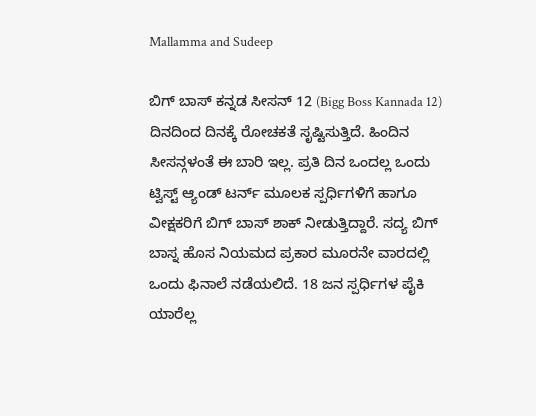Mallamma and Sudeep

ಬಿಗ್ ಬಾಸ್ ಕನ್ನಡ ಸೀಸನ್ 12 (Bigg Boss Kannada 12) ದಿನದಿಂದ ದಿನಕ್ಕೆ ರೋಚಕತೆ ಸೃಷ್ಟಿಸುತ್ತಿದೆ. ಹಿಂದಿನ ಸೀಸನ್ಗಳಂತೆ ಈ ಬಾರಿ ಇಲ್ಲ. ಪ್ರತಿ ದಿನ ಒಂದಲ್ಲ ಒಂದು ಟ್ವಿಸ್ಟ್ ಆ್ಯಂಡ್ ಟರ್ನ್ ಮೂಲಕ ಸ್ಪರ್ಧಿಗಳಿಗೆ ಹಾಗೂ ವೀಕ್ಷಕರಿಗೆ ಬಿಗ್ ಬಾಸ್ ಶಾಕ್ ನೀಡುತ್ತಿದ್ದಾರೆ. ಸದ್ಯ ಬಿಗ್ ಬಾಸ್ನ ಹೊಸ ನಿಯಮದ ಪ್ರಕಾರ ಮೂರನೇ ವಾರದಲ್ಲಿ ಒಂದು ಫಿನಾಲೆ ನಡೆಯಲಿದೆ. 18 ಜನ ಸ್ಪರ್ಧಿಗಳ ಪೈಕಿ ಯಾರೆಲ್ಲ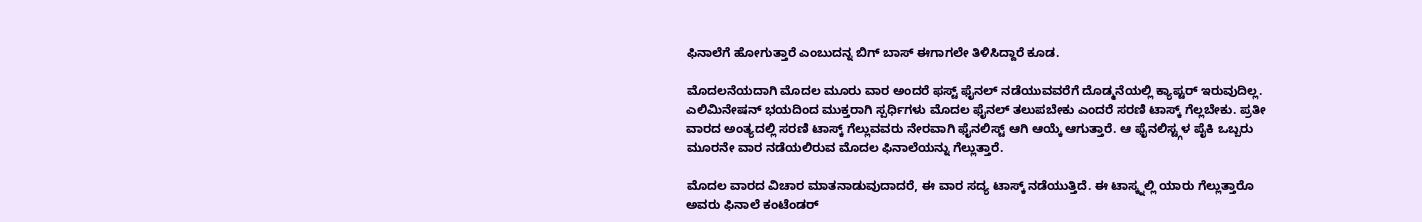ಫಿನಾಲೆಗೆ ಹೋಗುತ್ತಾರೆ ಎಂಬುದನ್ನ ಬಿಗ್ ಬಾಸ್ ಈಗಾಗಲೇ ತಿಳಿಸಿದ್ದಾರೆ ಕೂಡ.

ಮೊದಲನೆಯದಾಗಿ ಮೊದಲ ಮೂರು ವಾರ ಅಂದರೆ ಫಸ್ಟ್ ಫೈನಲ್ ನಡೆಯುವವರೆಗೆ ದೊಡ್ಮನೆಯಲ್ಲಿ ಕ್ಯಾಪ್ಟರ್ ಇರುವುದಿಲ್ಲ. ಎಲಿಮಿನೇಷನ್ ಭಯದಿಂದ ಮುಕ್ತರಾಗಿ ಸ್ಪರ್ಧಿಗಳು ಮೊದಲ ಫೈನಲ್ ತಲುಪಬೇಕು ಎಂದರೆ ಸರಣಿ ಟಾಸ್ಕ್ ಗೆಲ್ಲಬೇಕು. ಪ್ರತೀ ವಾರದ ಅಂತ್ಯದಲ್ಲಿ ಸರಣಿ ಟಾಸ್ಕ್ ಗೆಲ್ಲುವವರು ನೇರವಾಗಿ ಫೈನಲಿಸ್ಟ್ ಆಗಿ ಆಯ್ಕೆ ಆಗುತ್ತಾರೆ. ಆ ಫೈನಲಿಸ್ಟ್ಗಳ ಪೈಕಿ ಒಬ್ಬರು ಮೂರನೇ ವಾರ ನಡೆಯಲಿರುವ ಮೊದಲ ಫಿನಾಲೆಯನ್ನು ಗೆಲ್ಲುತ್ತಾರೆ.

ಮೊದಲ ವಾರದ ವಿಚಾರ ಮಾತನಾಡುವುದಾದರೆ, ಈ ವಾರ ಸದ್ಯ ಟಾಸ್ಕ್ ನಡೆಯುತ್ತಿದೆ. ಈ ಟಾಸ್ಕ್ನಲ್ಲಿ ಯಾರು ಗೆಲ್ಲುತ್ತಾರೊ ಅವರು ಫಿನಾಲೆ ಕಂಟೆಂಡರ್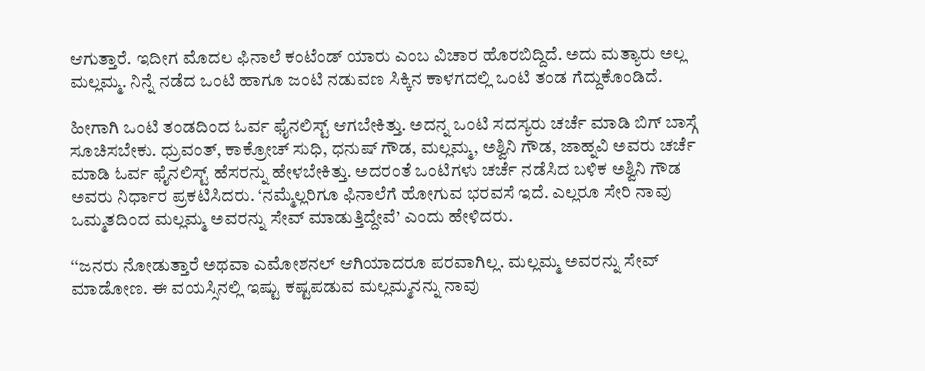ಆಗುತ್ತಾರೆ. ಇದೀಗ ಮೊದಲ ಫಿನಾಲೆ ಕಂಟೆಂಡ್ ಯಾರು ಎಂಬ ವಿಚಾರ ಹೊರಬಿದ್ದಿದೆ. ಅದು ಮತ್ಯಾರು ಅಲ್ಲ ಮಲ್ಲಮ್ಮ. ನಿನ್ನೆ ನಡೆದ ಒಂಟಿ ಹಾಗೂ ಜಂಟಿ ನಡುವಣ ಸಿಕ್ಕಿನ ಕಾಳಗದಲ್ಲಿ ಒಂಟಿ ತಂಡ ಗೆದ್ದುಕೊಂಡಿದೆ.

ಹೀಗಾಗಿ ಒಂಟಿ ತಂಡದಿಂದ ಓರ್ವ ಫೈನಲಿಸ್ಟ್‌ ಆಗಬೇಕಿತ್ತು. ಅದನ್ನ ಒಂಟಿ ಸದಸ್ಯರು ಚರ್ಚೆ ಮಾಡಿ ಬಿಗ್‌ ಬಾಸ್ಗೆ ಸೂಚಿಸಬೇಕು. ಧ್ರುವಂತ್‌, ಕಾಕ್ರೋಚ್‌ ಸುಧಿ, ಧನುಷ್‌ ಗೌಡ, ಮಲ್ಲಮ್ಮ, ಅಶ್ವಿನಿ ಗೌಡ, ಜಾಹ್ನವಿ ಅವರು ಚರ್ಚೆ ಮಾಡಿ ಓರ್ವ ಫೈನಲಿಸ್ಟ್‌ ಹೆಸರನ್ನು ಹೇಳಬೇಕಿತ್ತು. ಅದರಂತೆ ಒಂಟಿಗಳು ಚರ್ಚೆ ನಡೆಸಿದ ಬಳಿಕ ಅಶ್ವಿನಿ ಗೌಡ ಅವರು ನಿರ್ಧಾರ ಪ್ರಕಟಿಸಿದರು. ‘ನಮ್ಮೆಲ್ಲರಿಗೂ ಫಿನಾಲೆಗೆ ಹೋಗುವ ಭರವಸೆ ಇದೆ. ಎಲ್ಲರೂ ಸೇರಿ ನಾವು ಒಮ್ಮತದಿಂದ ಮಲ್ಲಮ್ಮ ಅವರನ್ನು ಸೇವ್ ಮಾಡುತ್ತಿದ್ದೇವೆ’ ಎಂದು ಹೇಳಿದರು.

‘‘ಜನರು ನೋಡುತ್ತಾರೆ ಅಥವಾ ಎಮೋಶನಲ್‌ ಆಗಿಯಾದರೂ ಪರವಾಗಿಲ್ಲ. ಮಲ್ಲಮ್ಮ ಅವರನ್ನು ಸೇವ್‌ ಮಾಡೋಣ. ಈ ವಯಸ್ಸಿನಲ್ಲಿ ಇಷ್ಟು ಕಷ್ಟಪಡುವ ಮಲ್ಲಮ್ಮನನ್ನು ನಾವು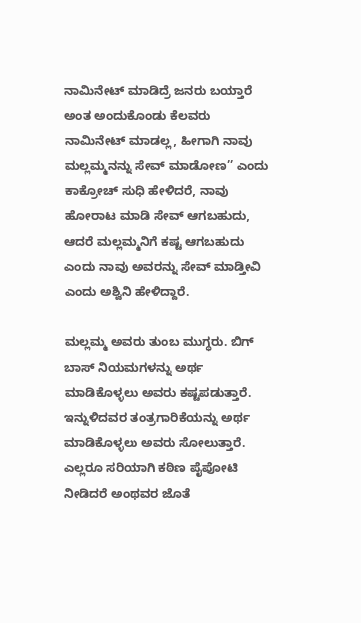ನಾಮಿನೇಟ್‌ ಮಾಡಿದ್ರೆ ಜನರು ಬಯ್ತಾರೆ ಅಂತ ಅಂದುಕೊಂಡು ಕೆಲವರು ನಾಮಿನೇಟ್‌ ಮಾಡಲ್ಲ, ಹೀಗಾಗಿ ನಾವು ಮಲ್ಲಮ್ಮನನ್ನು ಸೇವ್‌ ಮಾಡೋಣ’’ ಎಂದು ಕಾಕ್ರೋಚ್‌ ಸುಧಿ ಹೇಳಿದರೆ, ನಾವು ಹೋರಾಟ ಮಾಡಿ ಸೇವ್‌ ಆಗಬಹುದು, ಆದರೆ ಮಲ್ಲಮ್ಮನಿಗೆ ಕಷ್ಟ ಆಗಬಹುದು ಎಂದು ನಾವು ಅವರನ್ನು ಸೇವ್‌ ಮಾಡ್ತೀವಿ ಎಂದು ಅಶ್ವಿನಿ ಹೇಳಿದ್ದಾರೆ.

ಮಲ್ಲಮ್ಮ ಅವರು ತುಂಬ ಮುಗ್ಧರು. ಬಿಗ್ ಬಾಸ್ ನಿಯಮಗಳನ್ನು ಅರ್ಥ ಮಾಡಿಕೊಳ್ಳಲು ಅವರು ಕಷ್ಟಪಡುತ್ತಾರೆ. ಇನ್ನುಳಿದವರ ತಂತ್ರಗಾರಿಕೆಯನ್ನು ಅರ್ಥ ಮಾಡಿಕೊಳ್ಳಲು ಅವರು ಸೋಲುತ್ತಾರೆ. ಎಲ್ಲರೂ ಸರಿಯಾಗಿ ಕಠಿಣ ಪೈಪೋಟಿ ನೀಡಿದರೆ ಅಂಥವರ ಜೊತೆ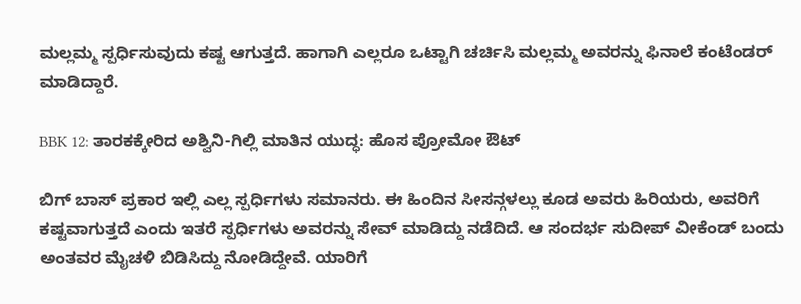ಮಲ್ಲಮ್ಮ ಸ್ಪರ್ಧಿಸುವುದು ಕಷ್ಟ ಆಗುತ್ತದೆ. ಹಾಗಾಗಿ ಎಲ್ಲರೂ ಒಟ್ಟಾಗಿ ಚರ್ಚಿಸಿ ಮಲ್ಲಮ್ಮ ಅವರನ್ನು ಫಿನಾಲೆ ಕಂಟೆಂಡರ್ ಮಾಡಿದ್ದಾರೆ.

BBK 12: ತಾರಕಕ್ಕೇರಿದ ಅಶ್ವಿನಿ-ಗಿಲ್ಲಿ ಮಾತಿನ ಯುದ್ಧ: ಹೊಸ ಪ್ರೋಮೋ ಔಟ್

ಬಿಗ್ ಬಾಸ್ ಪ್ರಕಾರ ಇಲ್ಲಿ ಎಲ್ಲ ಸ್ಪರ್ಧಿಗಳು ಸಮಾನರು. ಈ ಹಿಂದಿನ ಸೀಸನ್ಗಳಲ್ಲು ಕೂಡ ಅವರು ಹಿರಿಯರು, ಅವರಿಗೆ ಕಷ್ಟವಾಗುತ್ತದೆ ಎಂದು ಇತರೆ ಸ್ಪರ್ಧಿಗಳು ಅವರನ್ನು ಸೇವ್ ಮಾಡಿದ್ದು ನಡೆದಿದೆ. ಆ ಸಂದರ್ಭ ಸುದೀಪ್ ವೀಕೆಂಡ್ ಬಂದು ಅಂತವರ ಮೈಚಳಿ ಬಿಡಿಸಿದ್ದು ನೋಡಿದ್ದೇವೆ. ಯಾರಿಗೆ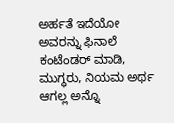ಅರ್ಹತೆ ಇದೆಯೋ ಅವರನ್ನು ಫಿನಾಲೆ ಕಂಟೆಂಡರ್ ಮಾಡಿ, ಮುಗ್ಧರು, ನಿಯಮ ಅರ್ಥ ಆಗಲ್ಲ ಅನ್ನೊ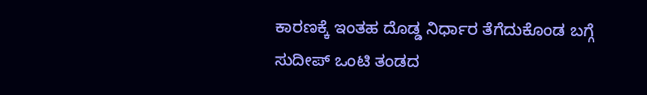ಕಾರಣಕ್ಕೆ ಇಂತಹ ದೊಡ್ಡ ನಿರ್ಧಾರ ತೆಗೆದುಕೊಂಡ ಬಗ್ಗೆ ಸುದೀಪ್ ಒಂಟಿ ತಂಡದ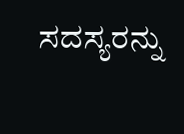ಸದಸ್ಯರನ್ನು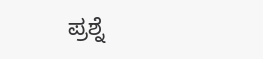ಪ್ರಶ್ನೆ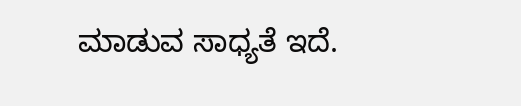ಮಾಡುವ ಸಾಧ್ಯತೆ ಇದೆ.